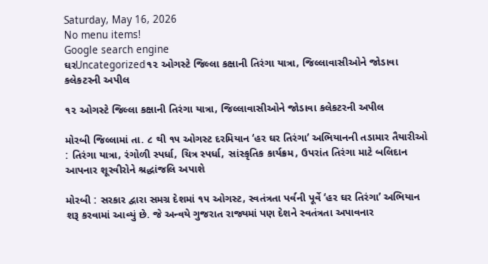Saturday, May 16, 2026
No menu items!
Google search engine
ઘરUncategorized૧૨ ઓગસ્ટે જિલ્લા કક્ષાની તિરંગા યાત્રા, જિલ્લાવાસીઓને જોડાવા કલેકટરની અપીલ

૧૨ ઓગસ્ટે જિલ્લા કક્ષાની તિરંગા યાત્રા, જિલ્લાવાસીઓને જોડાવા કલેકટરની અપીલ

મોરબી જિલ્લામાં તા. ૮ થી ૧૫ ઓગસ્ટ દરમિયાન ‘હર ઘર તિરંગા’ અભિયાનની તડામાર તૈયારીઓ : તિરંગા યાત્રા, રંગોળી સ્પર્ધા, ચિત્ર સ્પર્ધા, સાંસ્કૃતિક કાર્યક્રમ, ઉપરાંત તિરંગા માટે બલિદાન આપનાર શૂરવીરોને શ્રદ્ધાંજલિ અપાશે

મોરબી : સરકાર દ્વારા સમગ્ર દેશમાં ૧૫ ઓગસ્ટ, સ્વતંત્રતા પર્વની પૂર્વે ‘હર ઘર તિરંગા’ અભિયાન શરૂ કરવામાં આવ્યું છે. જે અન્વયે ગુજરાત રાજ્યમાં પણ દેશને સ્વતંત્રતા અપાવનાર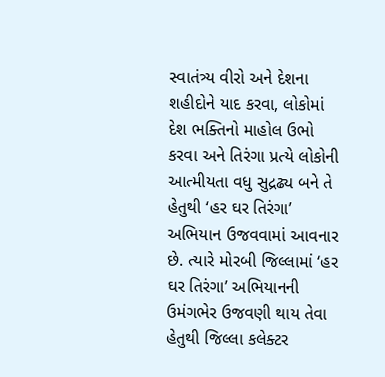સ્વાતંત્ર્ય વીરો અને દેશના શહીદોને યાદ કરવા, લોકોમાં દેશ ભક્તિનો માહોલ ઉભો કરવા અને તિરંગા પ્રત્યે લોકોની આત્મીયતા વધુ સુદ્રઢ્ય બને તે હેતુથી ‘હર ઘર તિરંગા’ અભિયાન ઉજવવામાં આવનાર છે. ત્યારે મોરબી જિલ્લામાં ‘હર ઘર તિરંગા’ અભિયાનની ઉમંગભેર ઉજવણી થાય તેવા હેતુથી જિલ્લા કલેક્ટર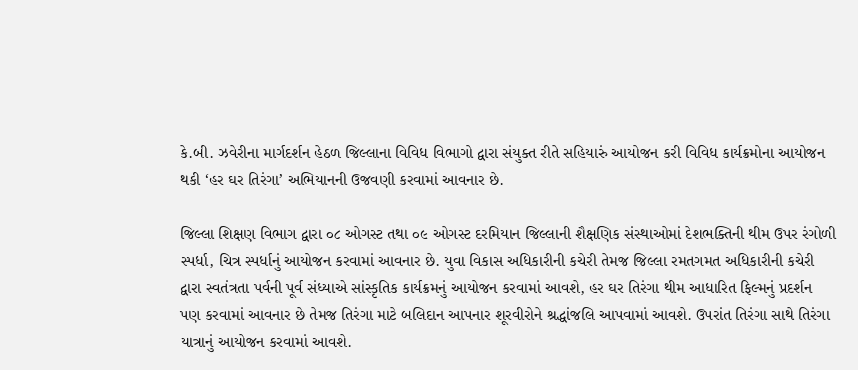કે.બી. ઝવેરીના માર્ગદર્શન હેઠળ જિલ્લાના વિવિધ વિભાગો દ્વારા સંયુક્ત રીતે સહિયારું આયોજન કરી વિવિધ કાર્યક્રમોના આયોજન થકી ‘હર ઘર તિરંગા’ અભિયાનની ઉજવણી કરવામાં આવનાર છે.

જિલ્લા શિક્ષણ વિભાગ દ્વારા ૦૮ ઓગસ્ટ તથા ૦૯ ઓગસ્ટ દરમિયાન જિલ્લાની શૈક્ષણિક સંસ્થાઓમાં દેશભક્તિની થીમ ઉપર રંગોળી સ્પર્ધા, ચિત્ર સ્પર્ધાનું આયોજન કરવામાં આવનાર છે. યુવા વિકાસ અધિકારીની કચેરી તેમજ જિલ્લા રમતગમત અધિકારીની કચેરી દ્વારા સ્વતંત્રતા પર્વની પૂર્વ સંધ્યાએ સાંસ્કૃતિક કાર્યક્રમનું આયોજન કરવામાં આવશે, હર ઘર તિરંગા થીમ આધારિત ફિલ્મનું પ્રદર્શન પણ કરવામાં આવનાર છે તેમજ તિરંગા માટે બલિદાન આપનાર શૂરવીરોને શ્રદ્ધાંજલિ આપવામાં આવશે. ઉપરાંત તિરંગા સાથે તિરંગા યાત્રાનું આયોજન કરવામાં આવશે.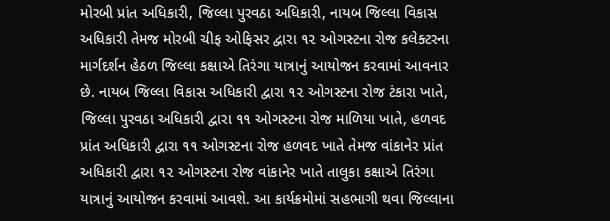મોરબી પ્રાંત અધિકારી, જિલ્લા પુરવઠા અધિકારી, નાયબ જિલ્લા વિકાસ અધિકારી તેમજ મોરબી ચીફ ઓફિસર દ્વારા ૧૨ ઓગસ્ટના રોજ કલેક્ટરના માર્ગદર્શન હેઠળ જિલ્લા કક્ષાએ તિરંગા યાત્રાનું આયોજન કરવામાં આવનાર છે. નાયબ જિલ્લા વિકાસ અધિકારી દ્વારા ૧૨ ઓગસ્ટના રોજ ટંકારા ખાતે, જિલ્લા પુરવઠા અધિકારી દ્વારા ૧૧ ઓગસ્ટના રોજ માળિયા ખાતે, હળવદ પ્રાંત અધિકારી દ્વારા ૧૧ ઓગસ્ટના રોજ હળવદ ખાતે તેમજ વાંકાનેર પ્રાંત અધિકારી દ્વારા ૧૨ ઓગસ્ટના રોજ વાંકાનેર ખાતે તાલુકા કક્ષાએ તિરંગા યાત્રાનું આયોજન કરવામાં આવશે. આ કાર્યક્રમોમાં સહભાગી થવા જિલ્લાના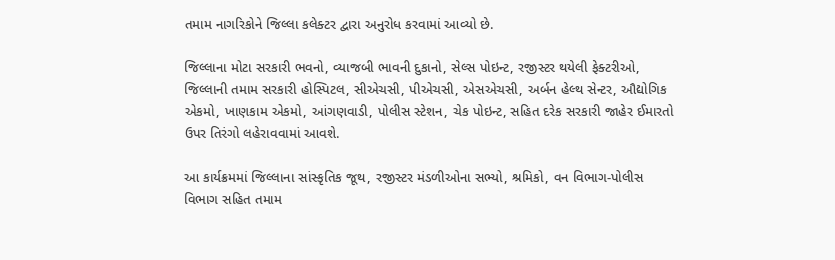તમામ નાગરિકોને જિલ્લા કલેક્ટર દ્વારા અનુરોધ કરવામાં આવ્યો છે.

જિલ્લાના મોટા સરકારી ભવનો, વ્યાજબી ભાવની દુકાનો, સેલ્સ પોઇન્ટ, રજીસ્ટર થયેલી ફેક્ટરીઓ, જિલ્લાની તમામ સરકારી હોસ્પિટલ, સીએચસી, પીએચસી, એસએચસી, અર્બન હેલ્થ સેન્ટર, ઔદ્યોગિક એકમો, ખાણકામ એકમો, આંગણવાડી, પોલીસ સ્ટેશન, ચેક પોઇન્ટ, સહિત દરેક સરકારી જાહેર ઈમારતો ઉપર તિરંગો લહેરાવવામાં આવશે.

આ કાર્યક્રમમાં જિલ્લાના સાંસ્કૃતિક જૂથ, રજીસ્ટર મંડળીઓના સભ્યો, શ્રમિકો, વન વિભાગ-પોલીસ વિભાગ સહિત તમામ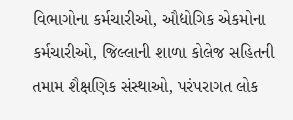વિભાગોના કર્મચારીઓ, ઔદ્યોગિક એકમોના કર્મચારીઓ, જિલ્લાની શાળા કોલેજ સહિતની તમામ શૈક્ષણિક સંસ્થાઓ, પરંપરાગત લોક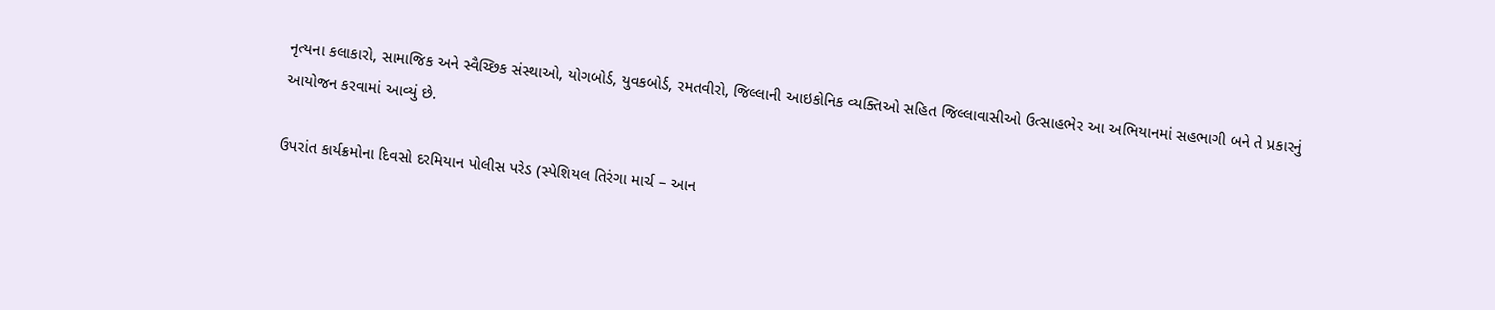નૃત્યના કલાકારો, સામાજિક અને સ્વૈચ્છિક સંસ્થાઓ, યોગબોર્ડ, યુવકબોર્ડ, રમતવીરો, જિલ્લાની આઇકોનિક વ્યક્તિઓ સહિત જિલ્લાવાસીઓ ઉત્સાહભેર આ અભિયાનમાં સહભાગી બને તે પ્રકારનું આયોજન કરવામાં આવ્યું છે.

ઉપરાંત કાર્યક્રમોના દિવસો દરમિયાન પોલીસ પરેડ (સ્પેશિયલ તિરંગા માર્ચ – આન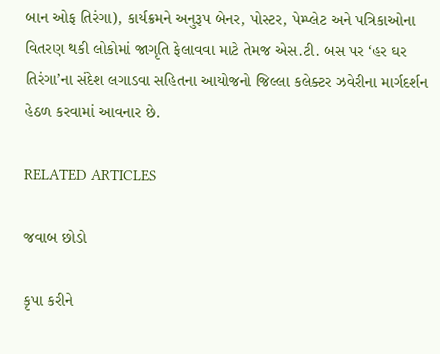બાન ઓફ તિરંગા), કાર્યક્રમને અનુરૂપ બેનર, પોસ્ટર, પેમ્પ્લેટ અને પત્રિકાઓના વિતરણ થકી લોકોમાં જાગૃતિ ફેલાવવા માટે તેમજ એસ.ટી. બસ પર ‘હર ઘર તિરંગા’ના સંદેશ લગાડવા સહિતના આયોજનો જિલ્લા કલેક્ટર ઝવેરીના માર્ગદર્શન હેઠળ કરવામાં આવનાર છે.

RELATED ARTICLES

જવાબ છોડો

કૃપા કરીને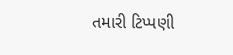તમારી ટિપ્પણી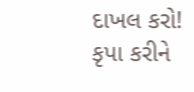દાખલ કરો!
કૃપા કરીને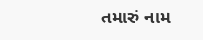તમારું નામ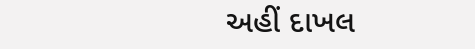અહીં દાખલ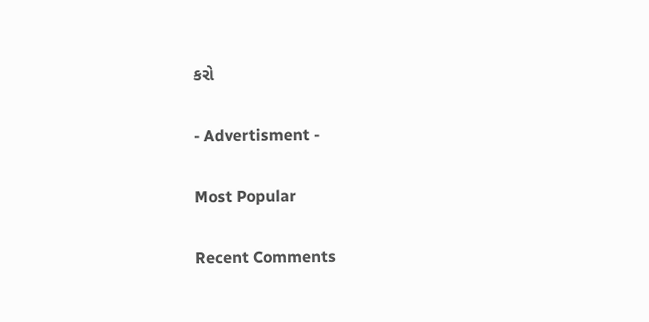કરો

- Advertisment -

Most Popular

Recent Comments